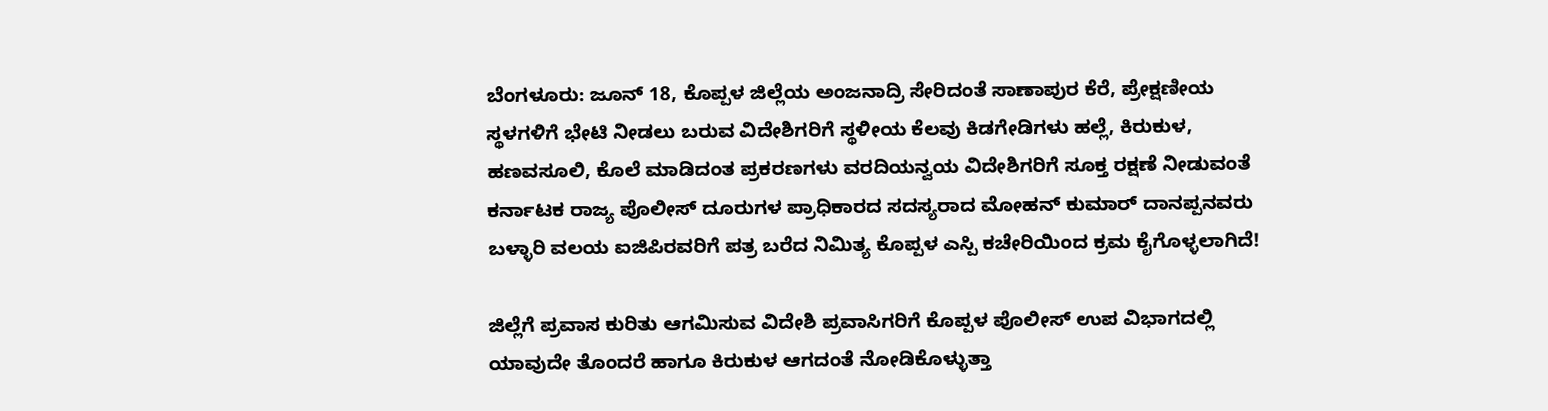ಬೆಂಗಳೂರು: ಜೂನ್ 18, ಕೊಪ್ಪಳ ಜಿಲ್ಲೆಯ ಅಂಜನಾದ್ರಿ ಸೇರಿದಂತೆ ಸಾಣಾಪುರ ಕೆರೆ, ಪ್ರೇಕ್ಷಣೀಯ ಸ್ಥಳಗಳಿಗೆ ಭೇಟಿ ನೀಡಲು ಬರುವ ವಿದೇಶಿಗರಿಗೆ ಸ್ಥಳೀಯ ಕೆಲವು ಕಿಡಗೇಡಿಗಳು ಹಲ್ಲೆ, ಕಿರುಕುಳ, ಹಣವಸೂಲಿ, ಕೊಲೆ ಮಾಡಿದಂತ ಪ್ರಕರಣಗಳು ವರದಿಯನ್ವಯ ವಿದೇಶಿಗರಿಗೆ ಸೂಕ್ತ ರಕ್ಷಣೆ ನೀಡುವಂತೆ ಕರ್ನಾಟಕ ರಾಜ್ಯ ಪೊಲೀಸ್ ದೂರುಗಳ ಪ್ರಾಧಿಕಾರದ ಸದಸ್ಯರಾದ ಮೋಹನ್ ಕುಮಾರ್ ದಾನಪ್ಪನವರು ಬಳ್ಳಾರಿ ವಲಯ ಐಜಿಪಿರವರಿಗೆ ಪತ್ರ ಬರೆದ ನಿಮಿತ್ಯ ಕೊಪ್ಪಳ ಎಸ್ಪಿ ಕಚೇರಿಯಿಂದ ಕ್ರಮ ಕೈಗೊಳ್ಳಲಾಗಿದೆ!

ಜಿಲ್ಲೆಗೆ ಪ್ರವಾಸ ಕುರಿತು ಆಗಮಿಸುವ ವಿದೇಶಿ ಪ್ರವಾಸಿಗರಿಗೆ ಕೊಪ್ಪಳ ಪೊಲೀಸ್ ಉಪ ವಿಭಾಗದಲ್ಲಿ ಯಾವುದೇ ತೊಂದರೆ ಹಾಗೂ ಕಿರುಕುಳ ಆಗದಂತೆ ನೋಡಿಕೊಳ್ಳುತ್ತಾ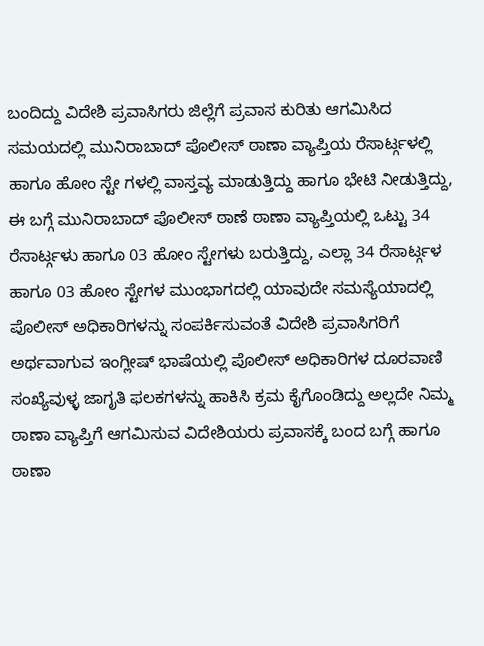ಬಂದಿದ್ದು ವಿದೇಶಿ ಪ್ರವಾಸಿಗರು ಜಿಲ್ಲೆಗೆ ಪ್ರವಾಸ ಕುರಿತು ಆಗಮಿಸಿದ ಸಮಯದಲ್ಲಿ ಮುನಿರಾಬಾದ್ ಪೊಲೀಸ್ ಠಾಣಾ ವ್ಯಾಪ್ತಿಯ ರೆಸಾರ್ಟ್ಗಳಲ್ಲಿ ಹಾಗೂ ಹೋಂ ಸ್ಟೇ ಗಳಲ್ಲಿ ವಾಸ್ತವ್ಯ ಮಾಡುತ್ತಿದ್ದು ಹಾಗೂ ಭೇಟಿ ನೀಡುತ್ತಿದ್ದು, ಈ ಬಗ್ಗೆ ಮುನಿರಾಬಾದ್ ಪೊಲೀಸ್ ಠಾಣೆ ಠಾಣಾ ವ್ಯಾಪ್ತಿಯಲ್ಲಿ ಒಟ್ಟು 34 ರೆಸಾರ್ಟ್ಗಳು ಹಾಗೂ 03 ಹೋಂ ಸ್ಟೇಗಳು ಬರುತ್ತಿದ್ದು, ಎಲ್ಲಾ 34 ರೆಸಾರ್ಟ್ಗಳ ಹಾಗೂ 03 ಹೋಂ ಸ್ಟೇಗಳ ಮುಂಭಾಗದಲ್ಲಿ ಯಾವುದೇ ಸಮಸ್ಯೆಯಾದಲ್ಲಿ ಪೊಲೀಸ್ ಅಧಿಕಾರಿಗಳನ್ನು ಸಂಪರ್ಕಿಸುವಂತೆ ವಿದೇಶಿ ಪ್ರವಾಸಿಗರಿಗೆ ಅರ್ಥವಾಗುವ ಇಂಗ್ಲೀಷ್ ಭಾಷೆಯಲ್ಲಿ ಪೊಲೀಸ್ ಅಧಿಕಾರಿಗಳ ದೂರವಾಣಿ ಸಂಖ್ಯೆವುಳ್ಳ ಜಾಗೃತಿ ಫಲಕಗಳನ್ನು ಹಾಕಿಸಿ ಕ್ರಮ ಕೈಗೊಂಡಿದ್ದು ಅಲ್ಲದೇ ನಿಮ್ಮ ಠಾಣಾ ವ್ಯಾಪ್ತಿಗೆ ಆಗಮಿಸುವ ವಿದೇಶಿಯರು ಪ್ರವಾಸಕ್ಕೆ ಬಂದ ಬಗ್ಗೆ ಹಾಗೂ ಠಾಣಾ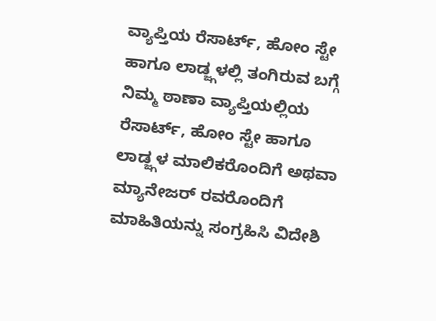ವ್ಯಾಪ್ತಿಯ ರೆಸಾರ್ಟ್, ಹೋಂ ಸ್ಟೇ ಹಾಗೂ ಲಾಡ್ಜ್ಗಳಲ್ಲಿ ತಂಗಿರುವ ಬಗ್ಗೆ ನಿಮ್ಮ ಠಾಣಾ ವ್ಯಾಪ್ತಿಯಲ್ಲಿಯ ರೆಸಾರ್ಟ್, ಹೋಂ ಸ್ಟೇ ಹಾಗೂ ಲಾಡ್ಜ್ಗಳ ಮಾಲಿಕರೊಂದಿಗೆ ಅಥವಾ ಮ್ಯಾನೇಜರ್ ರವರೊಂದಿಗೆ ಮಾಹಿತಿಯನ್ನು ಸಂಗ್ರಹಿಸಿ ವಿದೇಶಿ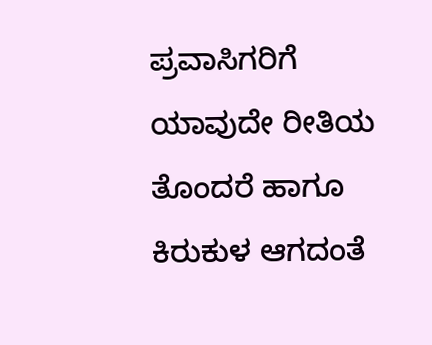ಪ್ರವಾಸಿಗರಿಗೆ ಯಾವುದೇ ರೀತಿಯ ತೊಂದರೆ ಹಾಗೂ ಕಿರುಕುಳ ಆಗದಂತೆ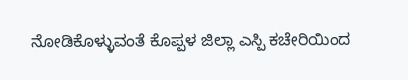ನೋಡಿಕೊಳ್ಳುವಂತೆ ಕೊಪ್ಪಳ ಜಿಲ್ಲಾ ಎಸ್ಪಿ ಕಚೇರಿಯಿಂದ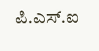ಪಿ.ಎಸ್.ಐ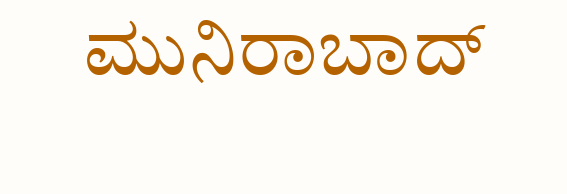ಮುನಿರಾಬಾದ್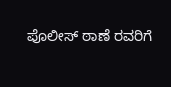ಪೊಲೀಸ್ ಠಾಣೆ ರವರಿಗೆ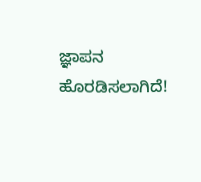ಜ್ಞಾಪನ ಹೊರಡಿಸಲಾಗಿದೆ!